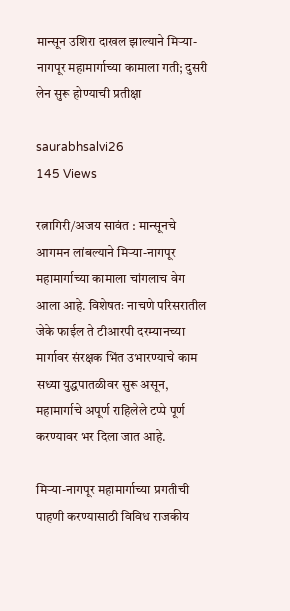मान्सून उशिरा दाखल झाल्याने मिऱ्या-नागपूर महामार्गाच्या कामाला गती; दुसरी लेन सुरू होण्याची प्रतीक्षा

saurabhsalvi26
145 Views

रत्नागिरी/अजय सावंत : मान्सूनचे आगमन लांबल्याने मिऱ्या-नागपूर महामार्गाच्या कामाला चांगलाच वेग आला आहे. विशेषतः नाचणे परिसरातील जेके फाईल ते टीआरपी दरम्यानच्या मार्गावर संरक्षक भिंत उभारण्याचे काम सध्या युद्धपातळीवर सुरू असून, महामार्गाचे अपूर्ण राहिलेले टप्पे पूर्ण करण्यावर भर दिला जात आहे.

मिऱ्या-नागपूर महामार्गाच्या प्रगतीची पाहणी करण्यासाठी विविध राजकीय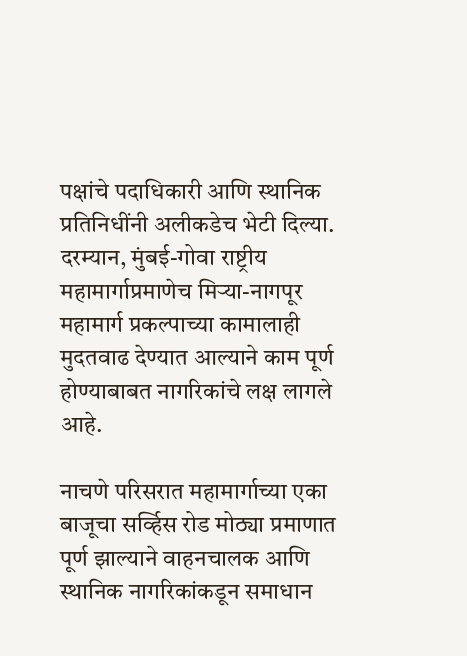पक्षांचे पदाधिकारी आणि स्थानिक प्रतिनिधींनी अलीकडेच भेटी दिल्या. दरम्यान, मुंबई-गोवा राष्ट्रीय महामार्गाप्रमाणेच मिऱ्या-नागपूर महामार्ग प्रकल्पाच्या कामालाही मुदतवाढ देण्यात आल्याने काम पूर्ण होण्याबाबत नागरिकांचे लक्ष लागले आहे.

नाचणे परिसरात महामार्गाच्या एका बाजूचा सर्व्हिस रोड मोठ्या प्रमाणात पूर्ण झाल्याने वाहनचालक आणि स्थानिक नागरिकांकडून समाधान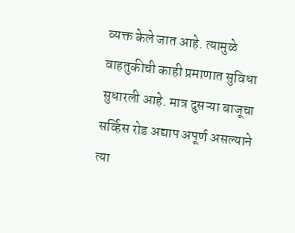व्यक्त केले जात आहे. त्यामुळे वाहतुकीची काही प्रमाणात सुविधा सुधारली आहे. मात्र दुसऱ्या बाजूचा सर्व्हिस रोड अद्याप अपूर्ण असल्याने त्या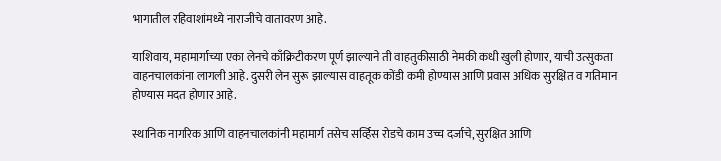भागातील रहिवाशांमध्ये नाराजीचे वातावरण आहे.

याशिवाय, महामार्गाच्या एका लेनचे काँक्रिटीकरण पूर्ण झाल्याने ती वाहतुकीसाठी नेमकी कधी खुली होणार, याची उत्सुकता वाहनचालकांना लागली आहे. दुसरी लेन सुरू झाल्यास वाहतूक कोंडी कमी होण्यास आणि प्रवास अधिक सुरक्षित व गतिमान होण्यास मदत होणार आहे.

स्थानिक नागरिक आणि वाहनचालकांनी महामार्ग तसेच सर्व्हिस रोडचे काम उच्च दर्जाचे, सुरक्षित आणि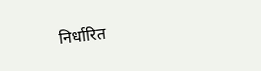निर्धारित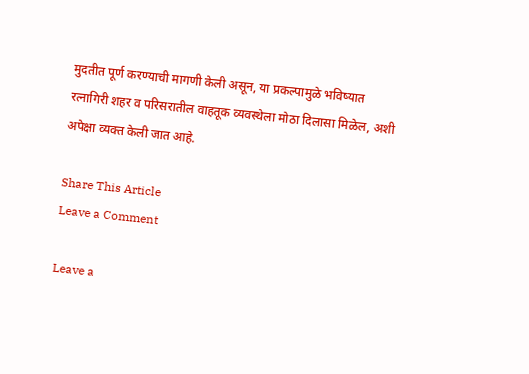मुदतीत पूर्ण करण्याची मागणी केली असून, या प्रकल्पामुळे भविष्यात रत्नागिरी शहर व परिसरातील वाहतूक व्यवस्थेला मोठा दिलासा मिळेल, अशी अपेक्षा व्यक्त केली जात आहे.

Share This Article
Leave a Comment

Leave a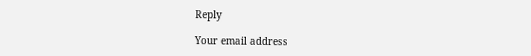Reply

Your email address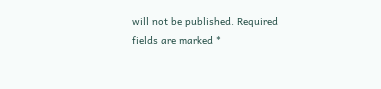will not be published. Required fields are marked *